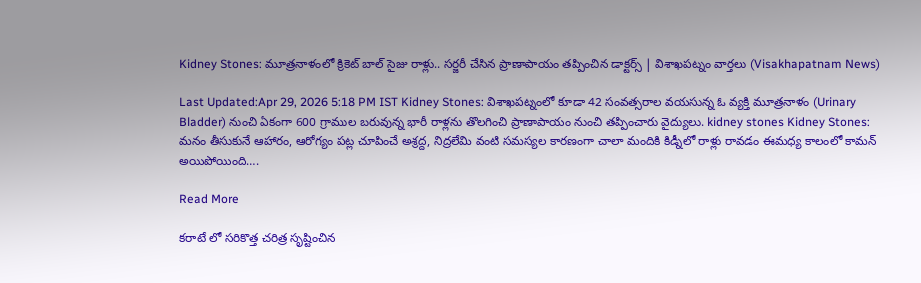Kidney Stones: మూత్రనాళంలో క్రికెట్ బాల్ సైజు రాళ్లు.. సర్జరీ చేసిన ప్రాణాపాయం తప్పించిన డాక్టర్స్ | విశాఖపట్నం వార్తలు (Visakhapatnam News)

Last Updated:Apr 29, 2026 5:18 PM IST Kidney Stones: విశాఖపట్నంలో కూడా 42 సంవత్సరాల వయసున్న ఓ వ్యక్తి మూత్రనాళం (Urinary Bladder) నుంచి ఏకంగా 600 గ్రాముల బరువున్న భారీ రాళ్లను తొలగించి ప్రాణాపాయం నుంచి తప్పించారు వైద్యులు. kidney stones Kidney Stones: మనం తీసుకునే ఆహారం, ఆరోగ్యం పట్ల చూపించే అశ్రద్ద, నిద్రలేమి వంటి సమస్యల కారణంగా చాలా మందికి కిడ్నీలో రాళ్లు రావడం ఈమధ్య కాలంలో కామన్ అయిపోయింది….

Read More

కరాటే లో సరికొత్త చరిత్ర సృష్టించిన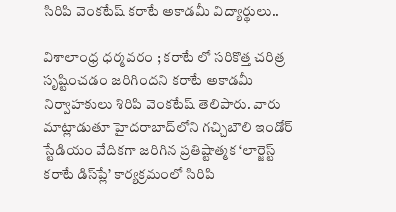సిరిపి వెంకటేష్ కరాటే అకాడమీ విద్యార్థులు..

విశాలాంధ్ర ధర్మవరం ; కరాటే లో సరికొత్త చరిత్ర సృష్టించడం జరిగిందని కరాటే అకాడమీ నిర్వాహకులు శిరిపి వెంకటేష్ తెలిపారు. వారు మాట్లాడుతూ హైదరాబాద్‌లోని గచ్చిబౌలి ఇండోర్ స్టేడియం వేదికగా జరిగిన ప్రతిష్టాత్మక ‘లార్జెస్ట్ కరాటే డిస్‌ప్లే’ కార్యక్రమంలో సిరిపి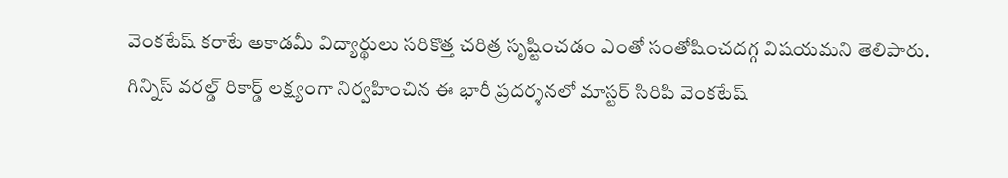వెంకటేష్ కరాటే అకాడమీ విద్యార్థులు సరికొత్త చరిత్ర సృష్టించడం ఎంతో సంతోషించదగ్గ విషయమని తెలిపారు. గిన్నిస్ వరల్డ్ రికార్డ్‌ లక్ష్యంగా నిర్వహించిన ఈ భారీ ప్రదర్శనలో మాస్టర్ సిరిపి వెంకటేష్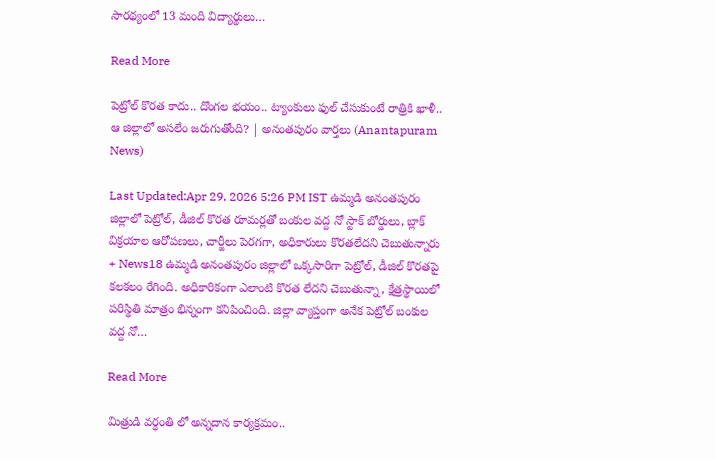సారథ్యంలో 13 మంది విద్యార్థులు…

Read More

పెట్రోల్ కొరత కాదు.. దొంగల భయం.. ట్యాంకులు ఫుల్ చేసుకుంటే రాత్రికి ఖాళీ.. ఆ జిల్లాలో అసలేం జరుగుతోంది? | అనంతపురం వార్తలు (Anantapuram News)

Last Updated:Apr 29, 2026 5:26 PM IST ఉమ్మడి అనంతపురం జిల్లాలో పెట్రోల్, డీజిల్ కొరత రూమర్లతో బంకుల వద్ద నో స్టాక్ బోర్డులు, బ్లాక్ విక్రయాల ఆరోపణలు, చార్జీలు పెరగగా, అధికారులు కొరతలేదని చెబుతున్నారు + News18 ఉమ్మడి అనంతపురం జిల్లాలో ఒక్కసారిగా పెట్రోల్, డీజిల్ కొరతపై కలకలం రేగింది. అధికారికంగా ఎలాంటి కొరత లేదని చెబుతున్నా, క్షేత్రస్థాయిలో పరిస్థితి మాత్రం భిన్నంగా కనిపించింది. జిల్లా వ్యాప్తంగా అనేక పెట్రోల్ బంకుల వద్ద నో…

Read More

మిత్రుడి వర్ధంతి లో అన్నదాన కార్యక్రమం..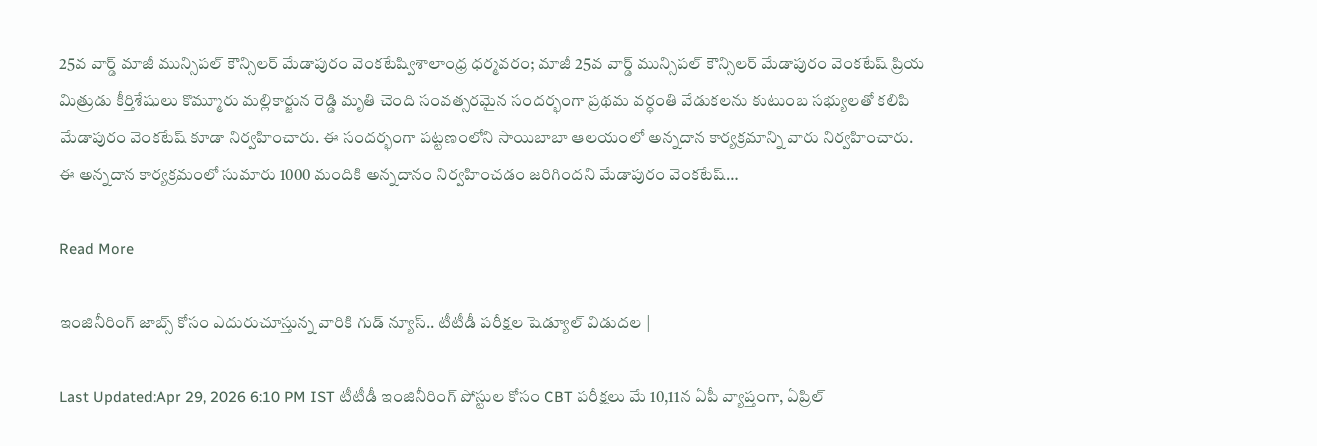25వ వార్డ్ మాజీ మున్సిపల్ కౌన్సిలర్ మేడాపురం వెంకటేష్విశాలాంధ్ర ధర్మవరం; మాజీ 25వ వార్డ్ మున్సిపల్ కౌన్సిలర్ మేడాపురం వెంకటేష్ ప్రియ మిత్రుడు కీర్తిశేషులు కొమ్మూరు మల్లికార్జున రెడ్డి మృతి చెంది సంవత్సరమైన సందర్భంగా ప్రథమ వర్ధంతి వేడుకలను కుటుంబ సభ్యులతో కలిపి మేడాపురం వెంకటేష్ కూడా నిర్వహించారు. ఈ సందర్భంగా పట్టణంలోని సాయిబాబా ఆలయంలో అన్నదాన కార్యక్రమాన్ని వారు నిర్వహించారు. ఈ అన్నదాన కార్యక్రమంలో సుమారు 1000 మందికి అన్నదానం నిర్వహించడం జరిగిందని మేడాపురం వెంకటేష్…

Read More

ఇంజినీరింగ్ జాబ్స్ కోసం ఎదురుచూస్తున్న వారికి గుడ్ న్యూస్.. టీటీడీ పరీక్షల షెడ్యూల్ విడుదల |

Last Updated:Apr 29, 2026 6:10 PM IST టీటీడీ ఇంజినీరింగ్ పోస్టుల కోసం CBT పరీక్షలు మే 10,11న ఏపీ వ్యాప్తంగా, ఏప్రిల్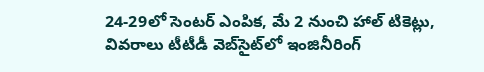24-29లో సెంటర్ ఎంపిక, మే 2 నుంచి హాల్ టికెట్లు, వివరాలు టీటీడీ వెబ్‌సైట్‌లో ఇంజినీరింగ్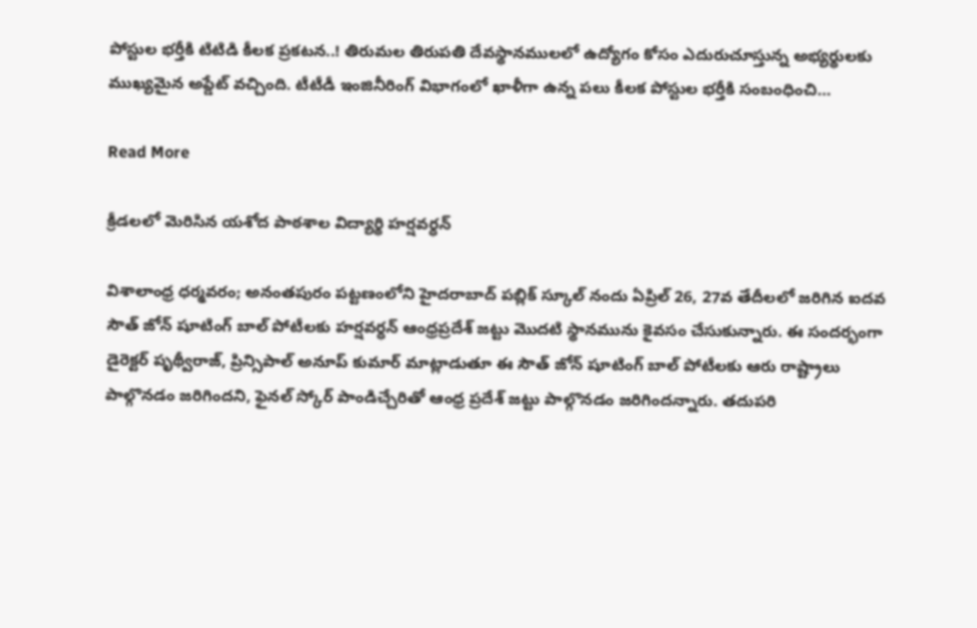పోస్టుల భర్తీకి టిటిడి కీలక ప్రకటన..! తిరుమల తిరుపతి దేవస్థానములలో ఉద్యోగం కోసం ఎదురుచూస్తున్న అభ్యర్థులకు ముఖ్యమైన అప్డేట్ వచ్చింది. టీటీడీ ఇంజినీరింగ్ విభాగంలో ఖాళీగా ఉన్న పలు కీలక పోస్టుల భర్తీకి సంబంధించి…

Read More

క్రీడలలో మెరిసిన యశోద పాఠశాల విద్యార్థి హర్షవర్ధన్

విశాలాంధ్ర ధర్మవరం; అనంతపురం పట్టణంలోని హైదరాబాద్ పబ్లిక్ స్కూల్ నందు ఏప్రిల్ 26, 27వ తేదీలలో జరిగిన ఐదవ సౌత్ జోన్ షూటింగ్ బాల్ పోటీలకు హర్షవర్ధన్ ఆంధ్రప్రదేశ్ జట్టు మొదటి స్థానమును కైవసం చేసుకున్నారు. ఈ సందర్భంగా డైరెక్టర్ పృథ్వీరాజ్, ప్రిన్సిపాల్ అనూప్ కుమార్ మాట్లాడుతూ ఈ సౌత్ జోన్ షూటింగ్ బాల్ పోటీలకు ఆరు రాష్ట్రాలు పాల్గొనడం జరిగిందని, ఫైనల్ స్కోర్ పాండిచ్చేరితో ఆంధ్ర ప్రదేశ్ జట్టు పాల్గొనడం జరిగిందన్నారు. తదుపరి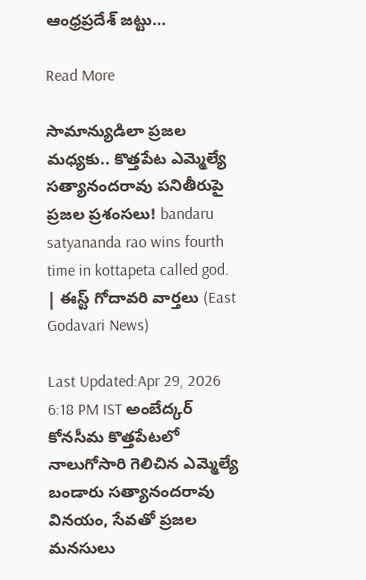ఆంధ్రప్రదేశ్ జట్టు…

Read More

సామాన్యుడిలా ప్రజల మధ్యకు.. కొత్తపేట ఎమ్మెల్యే సత్యానందరావు పనితీరుపై ప్రజల ప్రశంసలు! bandaru satyananda rao wins fourth time in kottapeta called god. | ఈస్ట్ గోదావరి వార్తలు (East Godavari News)

Last Updated:Apr 29, 2026 6:18 PM IST అంబేద్కర్ కోనసీమ కొత్తపేటలో నాలుగోసారి గెలిచిన ఎమ్మెల్యే బండారు సత్యానందరావు వినయం, సేవతో ప్రజల మనసులు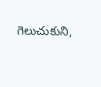గెలుచుకుని,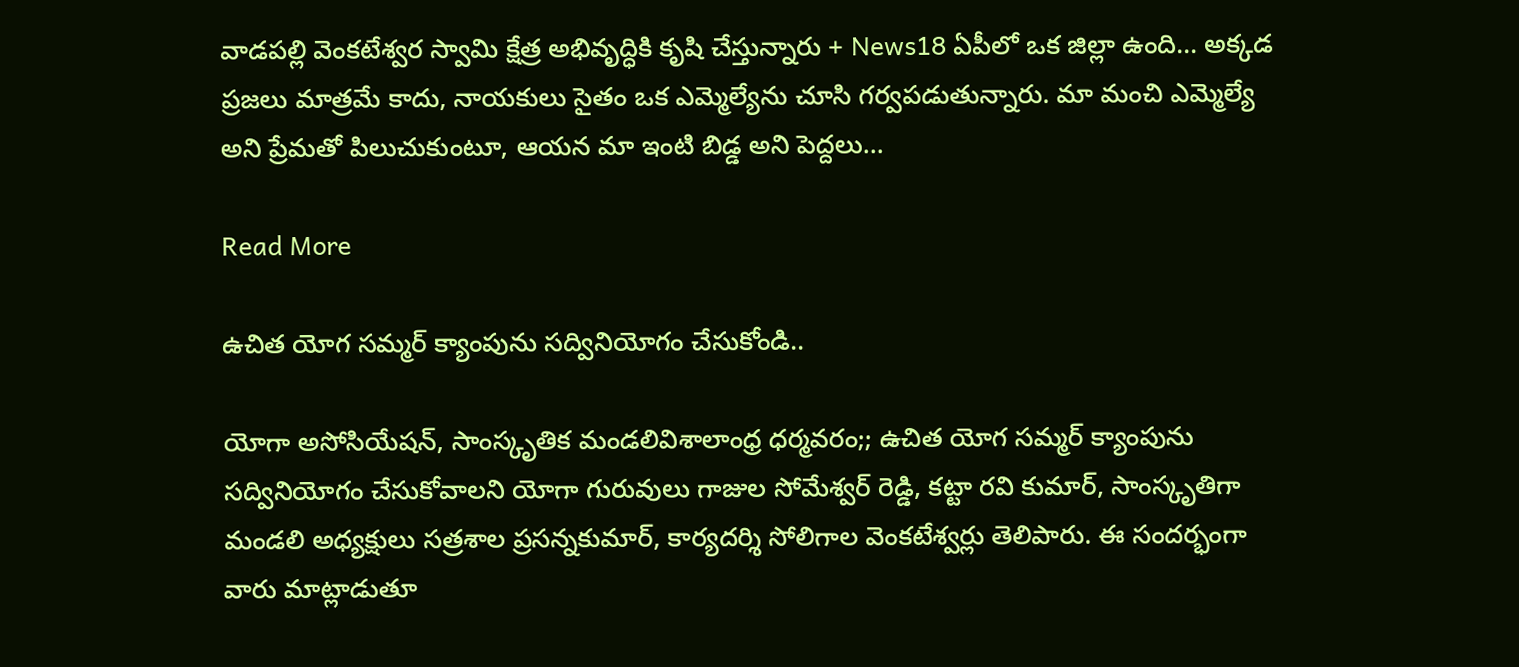వాడపల్లి వెంకటేశ్వర స్వామి క్షేత్ర అభివృద్ధికి కృషి చేస్తున్నారు + News18 ఏపీలో ఒక జిల్లా ఉంది… అక్కడ ప్రజలు మాత్రమే కాదు, నాయకులు సైతం ఒక ఎమ్మెల్యేను చూసి గర్వపడుతున్నారు. మా మంచి ఎమ్మెల్యే అని ప్రేమతో పిలుచుకుంటూ, ఆయన మా ఇంటి బిడ్డ అని పెద్దలు…

Read More

ఉచిత యోగ సమ్మర్ క్యాంపును సద్వినియోగం చేసుకోండి..

యోగా అసోసియేషన్, సాంస్కృతిక మండలివిశాలాంధ్ర ధర్మవరం;; ఉచిత యోగ సమ్మర్ క్యాంపును సద్వినియోగం చేసుకోవాలని యోగా గురువులు గాజుల సోమేశ్వర్ రెడ్డి, కట్టా రవి కుమార్, సాంస్కృతిగా మండలి అధ్యక్షులు సత్రశాల ప్రసన్నకుమార్, కార్యదర్శి సోలిగాల వెంకటేశ్వర్లు తెలిపారు. ఈ సందర్భంగా వారు మాట్లాడుతూ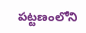పట్టణంలోని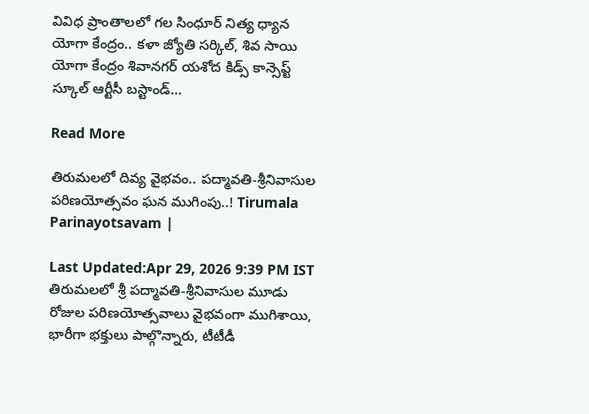వివిధ ప్రాంతాలలో గల సింధూర్ నిత్య ధ్యాన యోగా కేంద్రం.. కళా జ్యోతి సర్కిల్, శివ సాయి యోగా కేంద్రం శివానగర్ యశోద కిడ్స్ కాన్సెప్ట్ స్కూల్ ఆర్టీసీ బస్టాండ్…

Read More

తిరుమలలో దివ్య వైభవం.. పద్మావతి-శ్రీనివాసుల పరిణయోత్సవం ఘన ముగింపు..! Tirumala Parinayotsavam |

Last Updated:Apr 29, 2026 9:39 PM IST తిరుమలలో శ్రీ పద్మావతి-శ్రీనివాసుల మూడు రోజుల పరిణయోత్సవాలు వైభవంగా ముగిశాయి, భారీగా భక్తులు పాల్గొన్నారు, టీటీడీ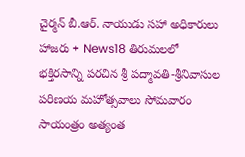చైర్మన్ బీ.ఆర్. నాయుడు సహా అధికారులు హాజరు + News18 తిరుమలలో భక్తిరసాన్ని పరచిన శ్రీ పద్మావతి-శ్రీనివాసుల పరిణయ మహోత్సవాలు సోమవారం సాయంత్రం అత్యంత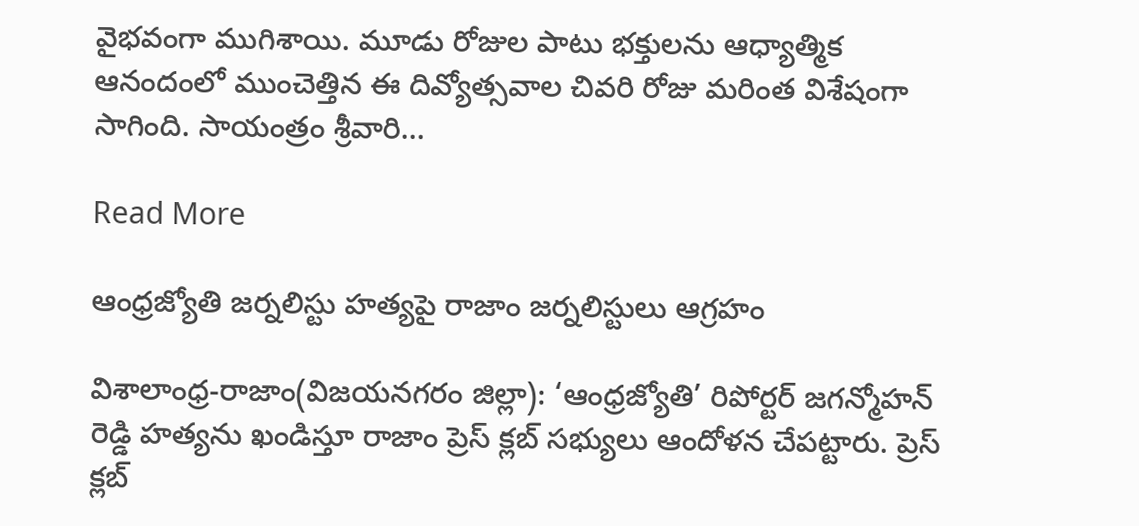వైభవంగా ముగిశాయి. మూడు రోజుల పాటు భక్తులను ఆధ్యాత్మిక ఆనందంలో ముంచెత్తిన ఈ దివ్యోత్సవాల చివరి రోజు మరింత విశేషంగా సాగింది. సాయంత్రం శ్రీవారి…

Read More

ఆంధ్రజ్యోతి జర్నలిస్టు హత్యపై రాజాం జర్నలిస్టులు ఆగ్రహం

విశాలాంధ్ర-రాజాం(విజయనగరం జిల్లా): ‘ఆంధ్రజ్యోతి’ రిపోర్టర్ జగన్మోహన్ రెడ్డి హత్యను ఖండిస్తూ రాజాం ప్రెస్ క్లబ్ సభ్యులు ఆందోళన చేపట్టారు. ప్రెస్ క్లబ్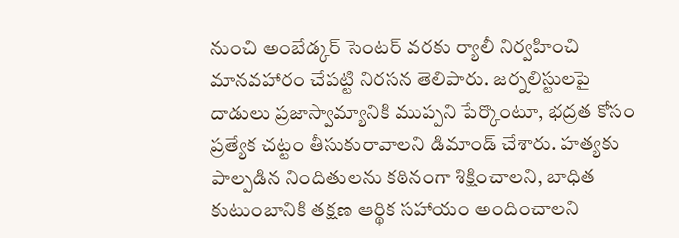నుంచి అంబేడ్కర్ సెంటర్ వరకు ర్యాలీ నిర్వహించి మానవహారం చేపట్టి నిరసన తెలిపారు. జర్నలిస్టులపై దాడులు ప్రజాస్వామ్యానికి ముప్పని పేర్కొంటూ, భద్రత కోసం ప్రత్యేక చట్టం తీసుకురావాలని డిమాండ్ చేశారు. హత్యకు పాల్పడిన నిందితులను కఠినంగా శిక్షించాలని, బాధిత కుటుంబానికి తక్షణ ఆర్థిక సహాయం అందించాలని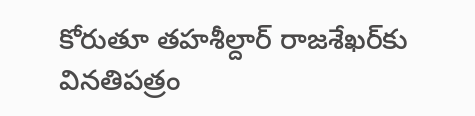కోరుతూ తహశీల్దార్ రాజశేఖర్‌కు వినతిపత్రం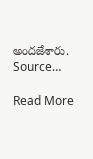అందజేశారు. Source…

Read More